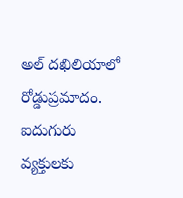అల్ దఖిలియాలో రోడ్డుప్రమాదం. ఐదుగురు వ్యక్తులకు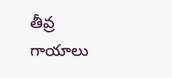తీవ్ర గాయాలు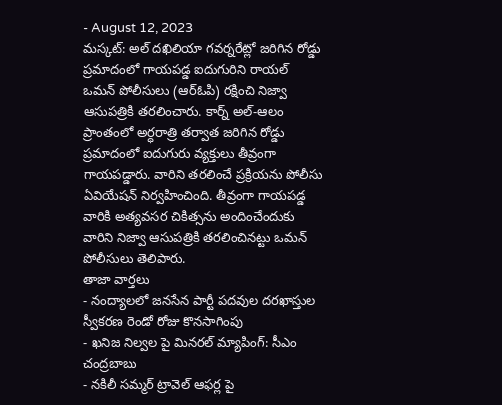- August 12, 2023
మస్కట్: అల్ దఖిలియా గవర్నరేట్లో జరిగిన రోడ్డు ప్రమాదంలో గాయపడ్డ ఐదుగురిని రాయల్ ఒమన్ పోలీసులు (ఆర్ఓపి) రక్షించి నిజ్వా ఆసుపత్రికి తరలించారు. కార్న్ అల్-ఆలం ప్రాంతంలో అర్ధరాత్రి తర్వాత జరిగిన రోడ్డు ప్రమాదంలో ఐదుగురు వ్యక్తులు తీవ్రంగా గాయపడ్డారు. వారిని తరలించే ప్రక్రియను పోలీసు ఏవియేషన్ నిర్వహించింది. తీవ్రంగా గాయపడ్డ వారికి అత్యవసర చికిత్సను అందించేందుకు వారిని నిజ్వా ఆసుపత్రికి తరలించినట్టు ఒమన్ పోలీసులు తెలిపారు.
తాజా వార్తలు
- నంద్యాలలో జనసేన పార్టీ పదవుల దరఖాస్తుల స్వీకరణ రెండో రోజు కొనసాగింపు
- ఖనిజ నిల్వల పై మినరల్ మ్యాపింగ్: సీఎం చంద్రబాబు
- నకిలీ సమ్మర్ ట్రావెల్ ఆఫర్ల పై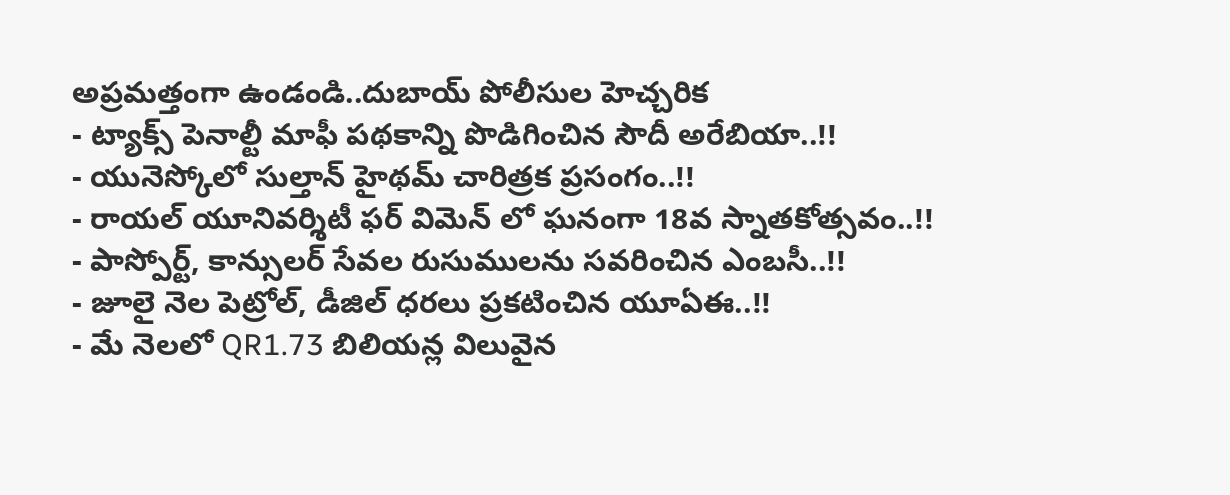అప్రమత్తంగా ఉండండి..దుబాయ్ పోలీసుల హెచ్చరిక
- ట్యాక్స్ పెనాల్టీ మాఫీ పథకాన్ని పొడిగించిన సౌదీ అరేబియా..!!
- యునెస్కోలో సుల్తాన్ హైథమ్ చారిత్రక ప్రసంగం..!!
- రాయల్ యూనివర్శిటీ ఫర్ విమెన్ లో ఘనంగా 18వ స్నాతకోత్సవం..!!
- పాస్పోర్ట్, కాన్సులర్ సేవల రుసుములను సవరించిన ఎంబసీ..!!
- జూలై నెల పెట్రోల్, డీజిల్ ధరలు ప్రకటించిన యూఏఈ..!!
- మే నెలలో QR1.73 బిలియన్ల విలువైన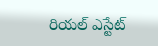రియల్ ఎస్టేట్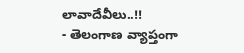లావాదేవీలు..!!
- తెలంగాణ వ్యాప్తంగా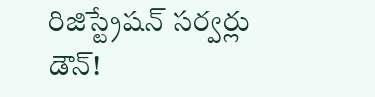రిజిస్ట్రేషన్ సర్వర్లు డౌన్!